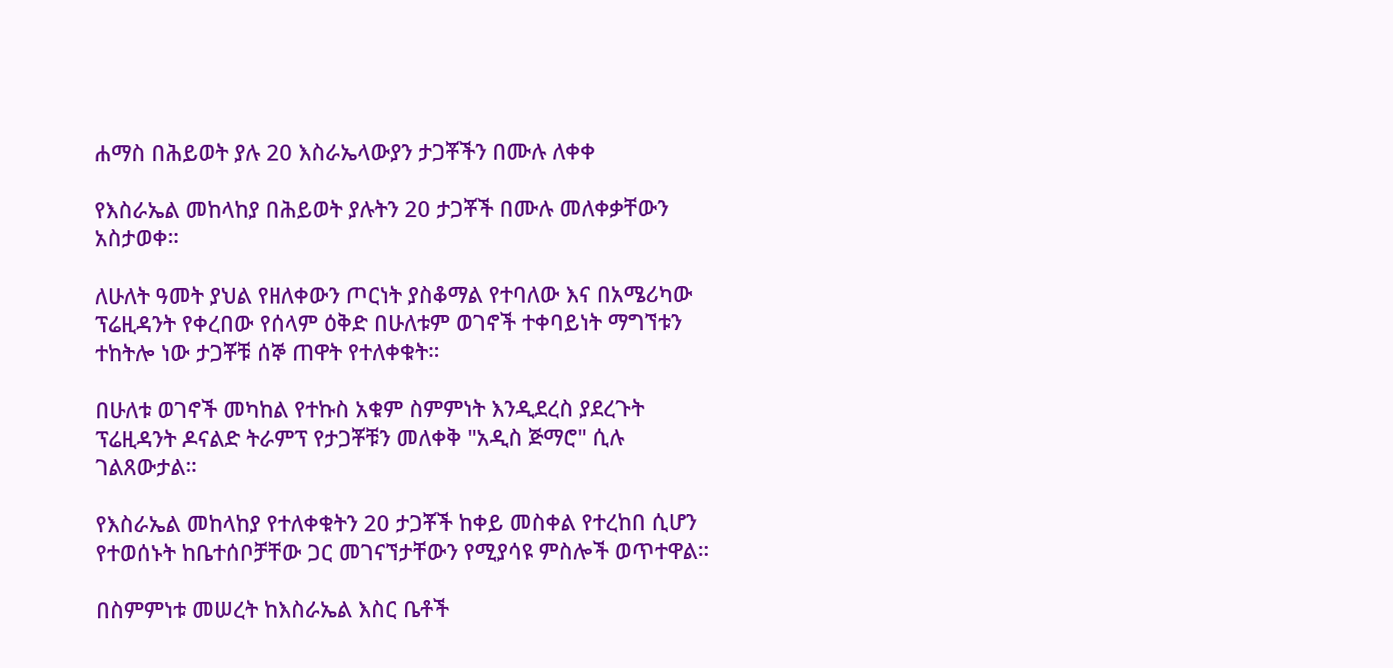ሐማስ በሕይወት ያሉ 20 እስራኤላውያን ታጋቾችን በሙሉ ለቀቀ

የእስራኤል መከላከያ በሕይወት ያሉትን 20 ታጋቾች በሙሉ መለቀቃቸውን አስታወቀ።

ለሁለት ዓመት ያህል የዘለቀውን ጦርነት ያስቆማል የተባለው እና በአሜሪካው ፕሬዚዳንት የቀረበው የሰላም ዕቅድ በሁለቱም ወገኖች ተቀባይነት ማግኘቱን ተከትሎ ነው ታጋቾቹ ሰኞ ጠዋት የተለቀቁት።

በሁለቱ ወገኖች መካከል የተኩስ አቁም ስምምነት እንዲደረስ ያደረጉት ፕሬዚዳንት ዶናልድ ትራምፕ የታጋቾቹን መለቀቅ "አዲስ ጅማሮ" ሲሉ ገልጸውታል።

የእስራኤል መከላከያ የተለቀቁትን 20 ታጋቾች ከቀይ መስቀል የተረከበ ሲሆን የተወሰኑት ከቤተሰቦቻቸው ጋር መገናኘታቸውን የሚያሳዩ ምስሎች ወጥተዋል።

በስምምነቱ መሠረት ከእስራኤል እስር ቤቶች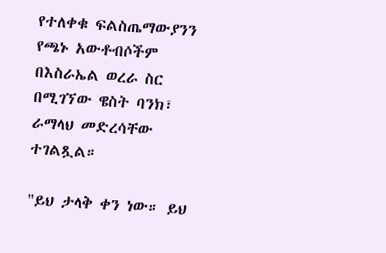የተለቀቁ ፍልስጤማውያንን የጫኑ አውቶብሶችም በእስራኤል ወረራ ስር በሚገኘው ዌስት ባንክ፣ ራማላህ መድረሳቸው ተገልጿል።

"ይህ ታላቅ ቀን ነው። ይህ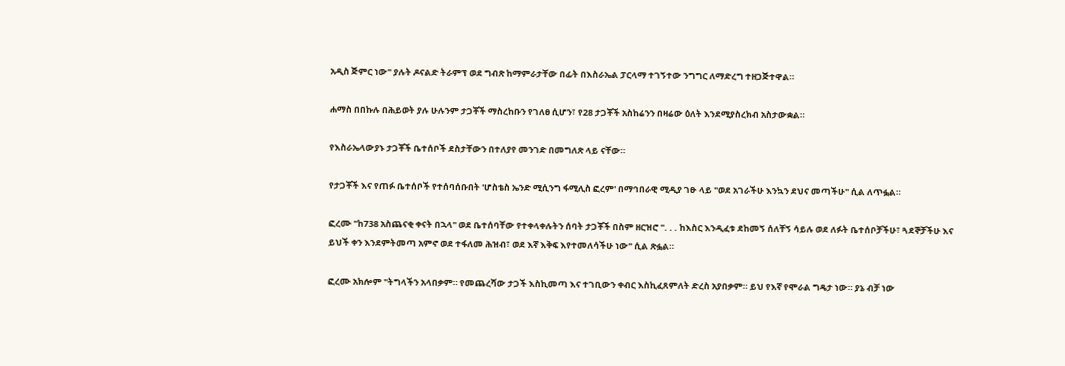አዲስ ጅምር ነው" ያሉት ዶናልድ ትራምፕ ወደ ግብጽ ከማምራታቸው በፊት በእስራኤል ፓርላማ ተገኝተው ንግግር ለማድረግ ተዘጋጅተዋል።

ሐማስ በበኩሉ በሕይወት ያሉ ሁሉንም ታጋቾች ማስረከቡን የገለፀ ሲሆን፣ የ28 ታጋቾች አስከሬንን በዛሬው ዕለት እንደሚያስረክብ አስታውቋል።

የእስራኤላውያኑ ታጋቾች ቤተሰቦች ደስታቸውን በተለያየ መንገድ በመግለጽ ላይ ናቸው።

የታጋቾች እና የጠፉ ቤተሰቦች የተሰባሰቡበት 'ሆስቴስ ኤንድ ሚሲንግ ፋሚሊስ ፎረም' በማኅበራዊ ሚዲያ ገፁ ላይ "ወደ አገራችሁ እንኳን ደህና መጣችሁ" ሲል ለጥፏል።

ፎረሙ "ከ738 አስጨናቂ ቀናት በኋላ" ወደ ቤተሰባቸው የተቀላቀሉትን ሰባት ታጋቾች በስም ዘርዝሮ ". . . ከእስር እንዲፈቱ ደከመኝ ሰለቸኝ ሳይሉ ወደ ለፉት ቤተሰቦቻችሁ፣ ጓደኞቻችሁ እና ይህች ቀን እንደምትመጣ አምኖ ወደ ተፋለመ ሕዝብ፣ ወደ እኛ እቅፍ እየተመለሳችሁ ነው" ሲል ጽፏል።

ፎረሙ አክሎም "ትግላችን አላበቃም። የመጨረሻው ታጋች እስኪመጣ እና ተገቢውን ቀብር እስኪፈጸምለት ድረስ አያበቃም። ይህ የእኛ የሞራል ግዴታ ነው። ያኔ ብቻ ነው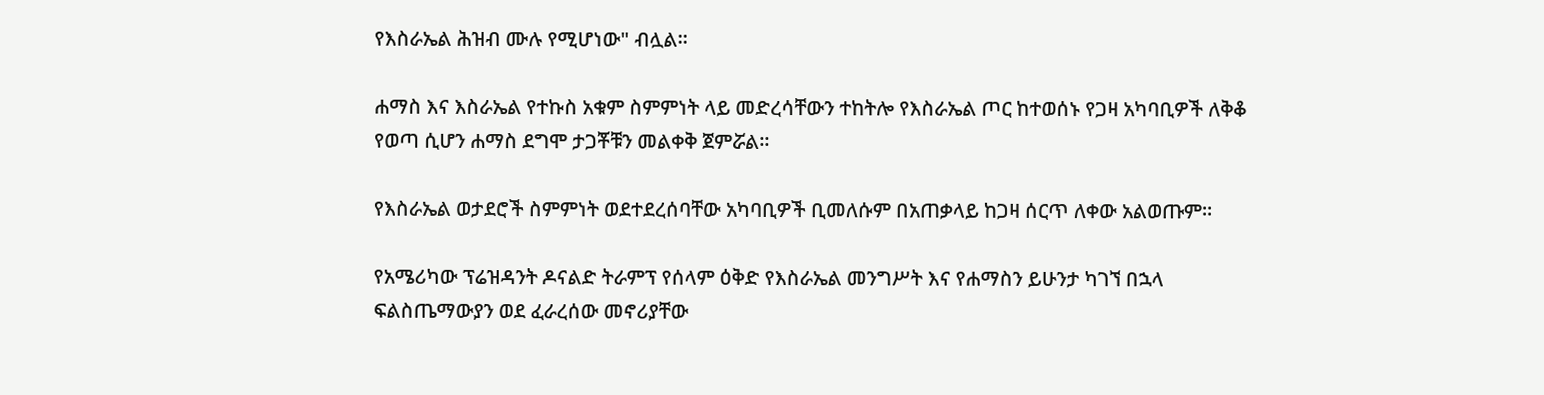የእስራኤል ሕዝብ ሙሉ የሚሆነው" ብሏል።

ሐማስ እና እስራኤል የተኩስ አቁም ስምምነት ላይ መድረሳቸውን ተከትሎ የእስራኤል ጦር ከተወሰኑ የጋዛ አካባቢዎች ለቅቆ የወጣ ሲሆን ሐማስ ደግሞ ታጋቾቹን መልቀቅ ጀምሯል።

የእስራኤል ወታደሮች ስምምነት ወደተደረሰባቸው አካባቢዎች ቢመለሱም በአጠቃላይ ከጋዛ ሰርጥ ለቀው አልወጡም።

የአሜሪካው ፕሬዝዳንት ዶናልድ ትራምፕ የሰላም ዕቅድ የእስራኤል መንግሥት እና የሐማስን ይሁንታ ካገኘ በኋላ ፍልስጤማውያን ወደ ፈራረሰው መኖሪያቸው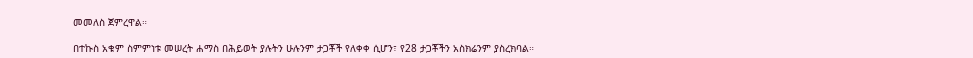መመለስ ጀምረዋል።

በተኩስ አቁም ስምምነቱ መሠረት ሐማስ በሕይወት ያሉትን ሁሉንም ታጋቾች የለቀቀ ሲሆን፣ የ28 ታጋቾችን አስክሬንም ያስረክባል።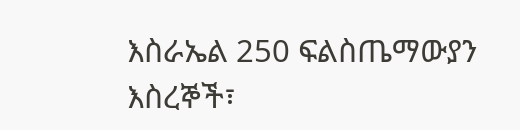እስራኤል 250 ፍልስጤማውያን እስረኞች፣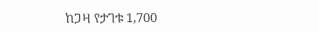ከጋዛ የታገቱ 1,700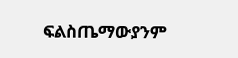ፍልስጤማውያንም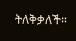ትለቅቃለች።